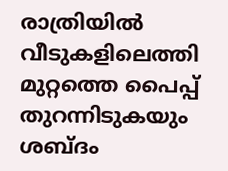രാത്രിയിൽ വീടുകളിലെത്തി മുറ്റത്തെ പൈപ്പ് തുറന്നിടുകയും ശബ്ദം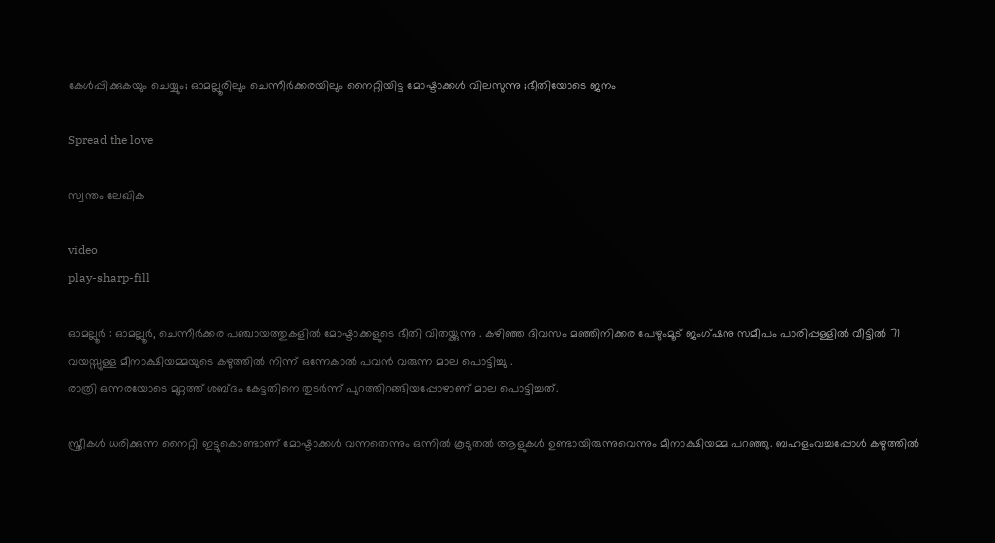കേള്‍പ്പിക്കുകയും ചെയ്യും; ഓമല്ലൂരിലും ചെന്നീര്‍ക്കരയിലും നൈറ്റിയിട്ട മോഷ്ടാക്കള്‍ വിലസുന്നു ;ഭീതിയോടെ ജനം

Spread the love

സ്വന്തം ലേഖിക

video
play-sharp-fill

ഓമല്ലൂര്‍ : ഓമല്ലൂര്‍, ചെന്നീര്‍ക്കര പഞ്ചായത്തുകളില്‍ മോഷ്ടാക്കളുടെ ഭീതി വിതയ്ക്കുന്നു . കഴിഞ്ഞ ദിവസം മഞ്ഞിനിക്കര പേഴുംമൂട് ജംഗ്ഷനു സമീപം പാരിപ്പള്ളില്‍ വീട്ടില്‍ 71 വയസ്സുള്ള മീനാക്ഷിയമ്മയുടെ കഴുത്തില്‍ നിന്ന് ഒന്നേകാല്‍ പവന്‍ വരുന്ന മാല പൊട്ടിച്ചു .
രാത്രി ഒന്നരയോടെ മുറ്റത്ത് ശബ്ദം കേട്ടതിനെ തുടര്‍ന്ന് പുറത്തിറങ്ങിയപ്പോഴാണ് മാല പൊട്ടിച്ചത്.

സ്ത്രീകള്‍ ധരിക്കുന്ന നൈറ്റി ഇട്ടുകൊണ്ടാണ് മോഷ്ടാക്കള്‍ വന്നതെന്നും ഒന്നില്‍ കൂടുതല്‍ ആളുകള്‍ ഉണ്ടായിരുന്നുവെന്നും മീനാക്ഷിയമ്മ പറഞ്ഞു. ബഹളംവച്ചപ്പോള്‍ കഴുത്തില്‍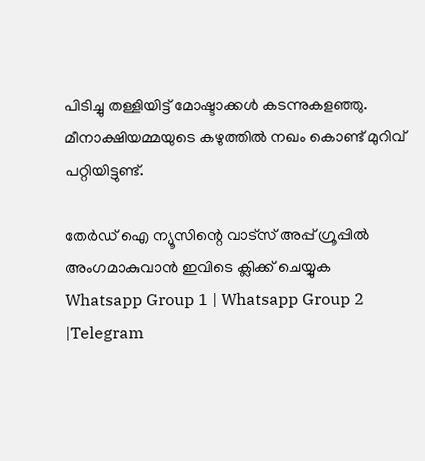പിടിച്ചു തള്ളിയിട്ട് മോഷ്ടാക്കള്‍ കടന്നുകളഞ്ഞു. മീനാക്ഷിയമ്മയുടെ കഴുത്തില്‍ നഖം കൊണ്ട് മുറിവ് പറ്റിയിട്ടുണ്ട്.

തേർഡ് ഐ ന്യൂസിന്റെ വാട്സ് അപ്പ് ഗ്രൂപ്പിൽ അംഗമാകുവാൻ ഇവിടെ ക്ലിക്ക് ചെയ്യുക
Whatsapp Group 1 | Whatsapp Group 2 |Telegram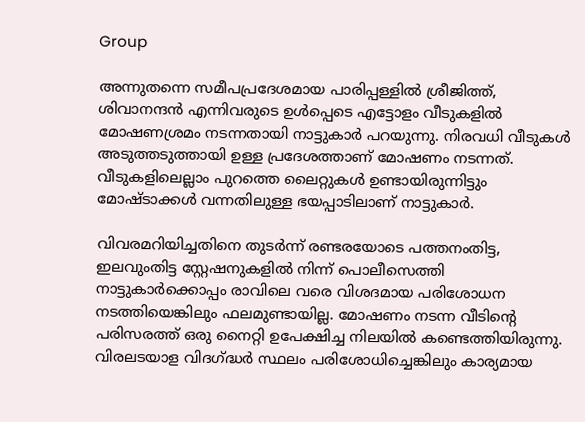Group

അന്നുതന്നെ സമീപപ്രദേശമായ പാരിപ്പള്ളില്‍ ശ്രീജിത്ത്, ശിവാനന്ദന്‍ എന്നിവരുടെ ഉള്‍പ്പെടെ എട്ടോളം വീടുകളില്‍ മോഷണശ്രമം നടന്നതായി നാട്ടുകാര്‍ പറയുന്നു. നിരവധി വീടുകള്‍ അടുത്തടുത്തായി ഉള്ള പ്രദേശത്താണ് മോഷണം നടന്നത്. വീടുകളിലെല്ലാം പുറത്തെ ലൈറ്റുകള്‍ ഉണ്ടായിരുന്നിട്ടും മോഷ്ടാക്കള്‍ വന്നതിലുള്ള ഭയപ്പാടിലാണ് നാട്ടുകാര്‍.

വിവരമറിയിച്ചതിനെ തുടര്‍ന്ന് രണ്ടരയോടെ പത്തനംതിട്ട, ഇലവുംതിട്ട സ്റ്റേഷനുകളില്‍ നിന്ന് പൊലീസെത്തി നാട്ടുകാര്‍ക്കൊപ്പം രാവിലെ വരെ വിശദമായ പരിശോധന നടത്തിയെങ്കിലും ഫലമുണ്ടായില്ല. മോഷണം നടന്ന വീടിന്റെ പരിസരത്ത് ഒരു നൈറ്റി ഉപേക്ഷിച്ച നിലയില്‍ കണ്ടെത്തിയിരുന്നു. വിരലടയാള വിദഗ്ദ്ധര്‍ സ്ഥലം പരിശോധിച്ചെങ്കിലും കാര്യമായ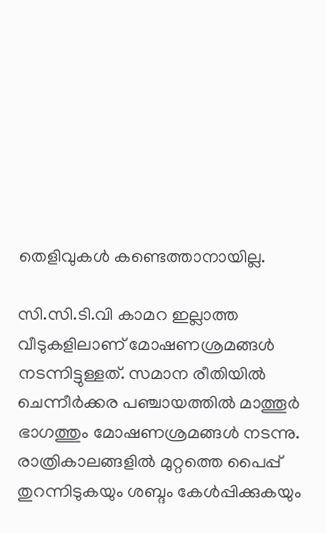തെളിവുകള്‍ കണ്ടെത്താനായില്ല.

സി.സി.ടി.വി കാമറ ഇല്ലാത്ത വീടുകളിലാണ് മോഷണശ്രമങ്ങള്‍ നടന്നിട്ടുള്ളത്. സമാന രീതിയില്‍ ചെന്നീര്‍ക്കര പഞ്ചായത്തില്‍ മാത്തൂര്‍ ഭാഗത്തും മോഷണശ്രമങ്ങള്‍ നടന്നു. രാത്രികാലങ്ങളില്‍ മുറ്റത്തെ പൈപ്പ് തുറന്നിടുകയും ശബ്ദം കേള്‍പ്പിക്കുകയും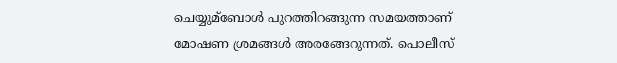ചെയ്യുമ്ബോള്‍ പുറത്തിറങ്ങുന്ന സമയത്താണ് മോഷണ ശ്രമങ്ങള്‍ അരങ്ങേറുന്നത്. പൊലീസ്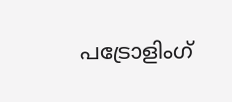പട്രോളിംഗ്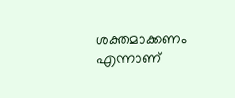ശക്തമാക്കണം എന്നാണ്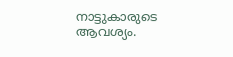നാട്ടുകാരുടെ ആവശ്യം.